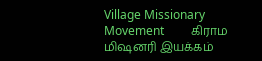Village Missionary Movement         கிராம மிஷனரி இயக்கம்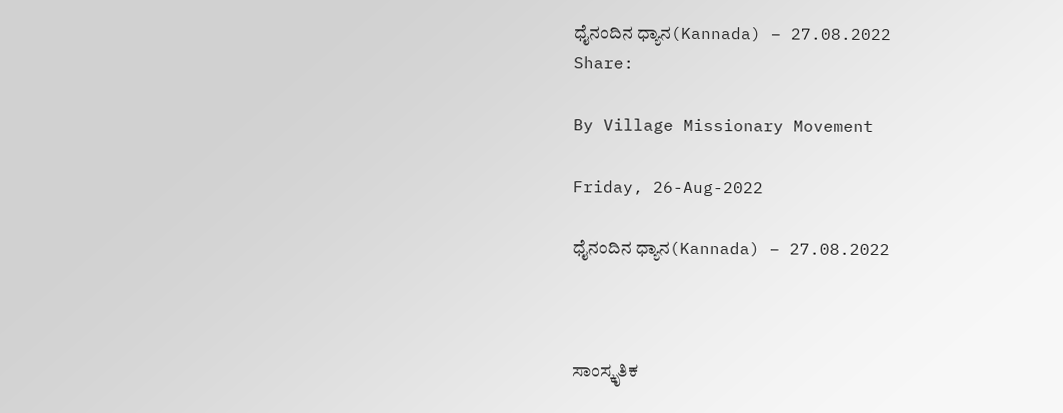ಧೈನಂದಿನ ಧ್ಯಾನ(Kannada) – 27.08.2022
Share:

By Village Missionary Movement

Friday, 26-Aug-2022

ಧೈನಂದಿನ ಧ್ಯಾನ(Kannada) – 27.08.2022



ಸಾಂಸ್ಕೃತಿಕ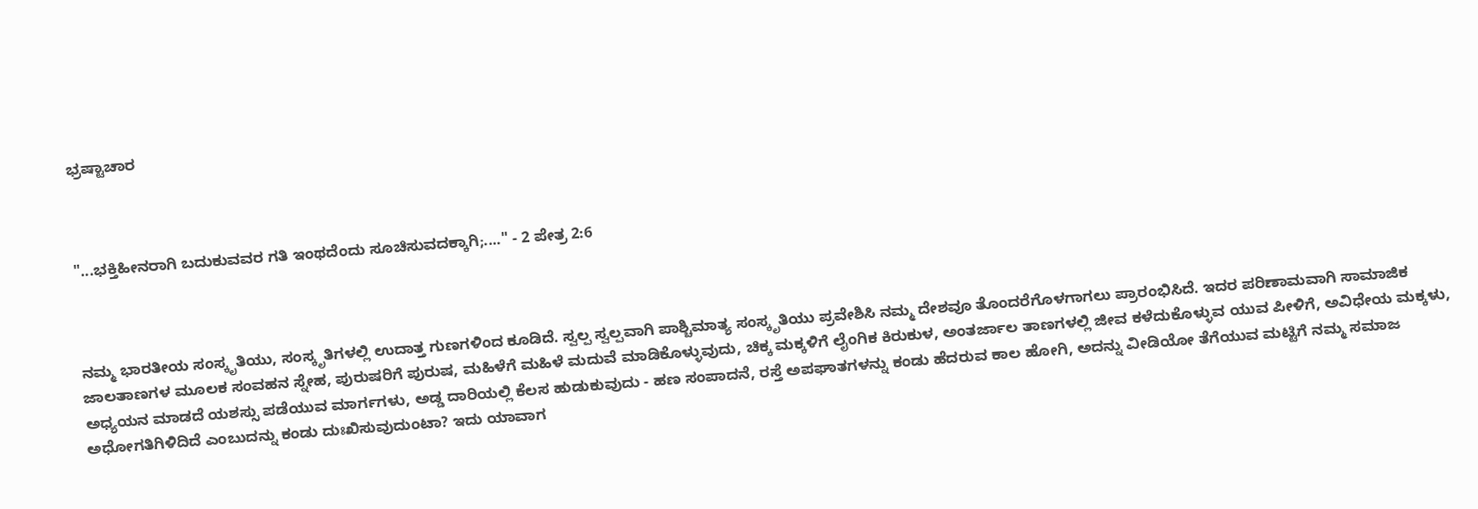ಭ್ರಷ್ಟಾಚಾರ



"...ಭಕ್ತಿಹೀನರಾಗಿ ಬದುಕುವವರ ಗತಿ ಇಂಥದೆಂದು ಸೂಚಿಸುವದಕ್ಕಾಗಿ;...." - 2 ಪೇತ್ರ 2:6



ನಮ್ಮ ಭಾರತೀಯ ಸಂಸ್ಕೃತಿಯು, ಸಂಸ್ಕೃತಿಗಳಲ್ಲಿ ಉದಾತ್ತ ಗುಣಗಳಿಂದ ಕೂಡಿದೆ. ಸ್ವಲ್ಪ ಸ್ವಲ್ಪವಾಗಿ ಪಾಶ್ಚಿಮಾತ್ಯ ಸಂಸ್ಕೃತಿಯು ಪ್ರವೇಶಿಸಿ ನಮ್ಮ ದೇಶವೂ ತೊಂದರೆಗೊಳಗಾಗಲು ಪ್ರಾರಂಭಿಸಿದೆ. ಇದರ ಪರಿಣಾಮವಾಗಿ ಸಾಮಾಜಿಕ ಜಾಲತಾಣಗಳ ಮೂಲಕ ಸಂವಹನ ಸ್ನೇಹ, ಪುರುಷರಿಗೆ ಪುರುಷ, ಮಹಿಳೆಗೆ ಮಹಿಳೆ ಮದುವೆ ಮಾಡಿಕೊಳ್ಳುವುದು, ಚಿಕ್ಕ ಮಕ್ಕಳಿಗೆ ಲೈಂಗಿಕ ಕಿರುಕುಳ, ಅಂತರ್ಜಾಲ ತಾಣಗಳಲ್ಲಿ ಜೀವ ಕಳೆದುಕೊಳ್ಳುವ ಯುವ ಪೀಳಿಗೆ, ಅವಿಧೇಯ ಮಕ್ಕಳು, ಅಧ್ಯಯನ ಮಾಡದೆ ಯಶಸ್ಸು ಪಡೆಯುವ ಮಾರ್ಗಗಳು, ಅಡ್ಡ ದಾರಿಯಲ್ಲಿ ಕೆಲಸ ಹುಡುಕುವುದು - ಹಣ ಸಂಪಾದನೆ, ರಸ್ತೆ ಅಪಘಾತಗಳನ್ನು ಕಂಡು ಹೆದರುವ ಕಾಲ ಹೋಗಿ, ಅದನ್ನು ವೀಡಿಯೋ ತೆಗೆಯುವ ಮಟ್ಟಿಗೆ ನಮ್ಮ ಸಮಾಜ ಅಧೋಗತಿಗಿಳಿದಿದೆ ಎಂಬುದನ್ನು ಕಂಡು ದುಃಖಿಸುವುದುಂಟಾ? ಇದು ಯಾವಾಗ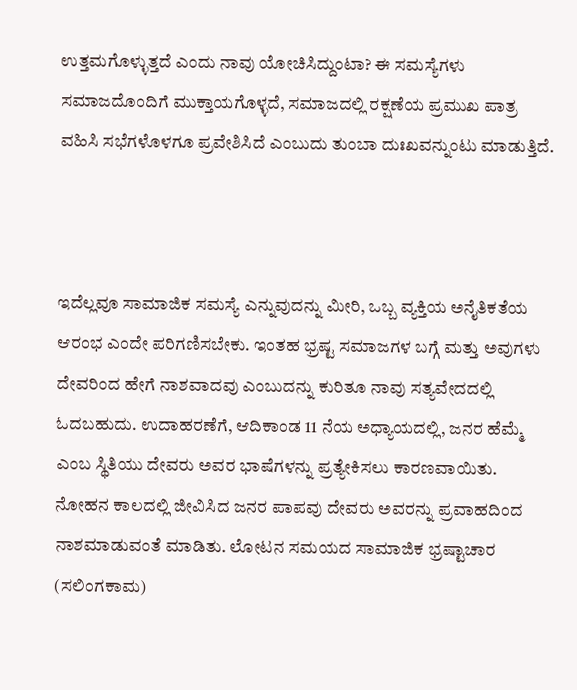ಉತ್ತಮಗೊಳ್ಳುತ್ತದೆ ಎಂದು ನಾವು ಯೋಚಿಸಿದ್ದುಂಟಾ? ಈ ಸಮಸ್ಯೆಗಳು ಸಮಾಜದೊಂದಿಗೆ ಮುಕ್ತಾಯಗೊಳ್ಳದೆ, ಸಮಾಜದಲ್ಲಿ ರಕ್ಷಣೆಯ ಪ್ರಮುಖ ಪಾತ್ರ ವಹಿಸಿ ಸಭೆಗಳೊಳಗೂ ಪ್ರವೇಶಿಸಿದೆ ಎಂಬುದು ತುಂಬಾ ದುಃಖವನ್ನುಂಟು ಮಾಡುತ್ತಿದೆ.



ಇದೆಲ್ಲವೂ ಸಾಮಾಜಿಕ ಸಮಸ್ಯೆ ಎನ್ನುವುದನ್ನು ಮೀರಿ, ಒಬ್ಬ ವ್ಯಕ್ತಿಯ ಅನೈತಿಕತೆಯ ಆರಂಭ ಎಂದೇ ಪರಿಗಣಿಸಬೇಕು. ಇಂತಹ ಭ್ರಷ್ಟ ಸಮಾಜಗಳ ಬಗ್ಗೆ ಮತ್ತು ಅವುಗಳು ದೇವರಿಂದ ಹೇಗೆ ನಾಶವಾದವು ಎಂಬುದನ್ನು ಕುರಿತೂ ನಾವು ಸತ್ಯವೇದದಲ್ಲಿ ಓದಬಹುದು. ಉದಾಹರಣೆಗೆ, ಆದಿಕಾಂಡ 11 ನೆಯ ಅಧ್ಯಾಯದಲ್ಲಿ, ಜನರ ಹೆಮ್ಮೆ ಎಂಬ ಸ್ಥಿತಿಯು ದೇವರು ಅವರ ಭಾಷೆಗಳನ್ನು ಪ್ರತ್ಯೇಕಿಸಲು ಕಾರಣವಾಯಿತು. ನೋಹನ ಕಾಲದಲ್ಲಿ ಜೀವಿಸಿದ ಜನರ ಪಾಪವು ದೇವರು ಅವರನ್ನು ಪ್ರವಾಹದಿಂದ ನಾಶಮಾಡುವಂತೆ ಮಾಡಿತು. ಲೋಟನ ಸಮಯದ ಸಾಮಾಜಿಕ ಭ್ರಷ್ಟಾಚಾರ (ಸಲಿಂಗಕಾಮ)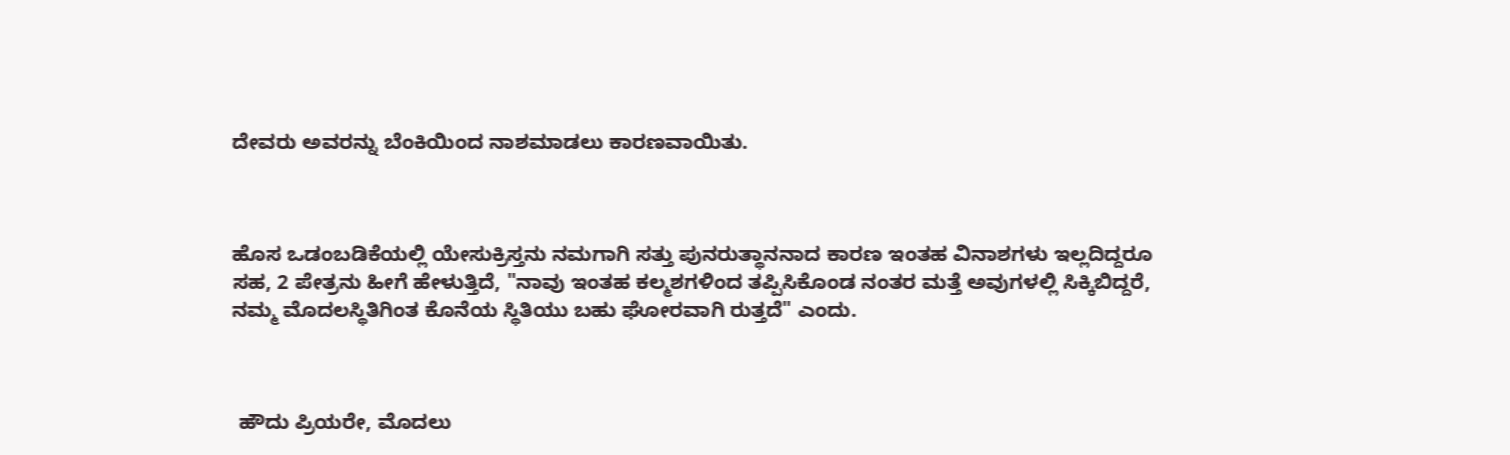ದೇವರು ಅವರನ್ನು ಬೆಂಕಿಯಿಂದ ನಾಶಮಾಡಲು ಕಾರಣವಾಯಿತು.



ಹೊಸ ಒಡಂಬಡಿಕೆಯಲ್ಲಿ ಯೇಸುಕ್ರಿಸ್ತನು ನಮಗಾಗಿ ಸತ್ತು ಪುನರುತ್ಥಾನನಾದ ಕಾರಣ ಇಂತಹ ವಿನಾಶಗಳು ಇಲ್ಲದಿದ್ದರೂ ಸಹ, 2 ಪೇತ್ರನು ಹೀಗೆ ಹೇಳುತ್ತಿದೆ, "ನಾವು ಇಂತಹ ಕಲ್ಮಶಗಳಿಂದ ತಪ್ಪಿಸಿಕೊಂಡ ನಂತರ ಮತ್ತೆ ಅವುಗಳಲ್ಲಿ ಸಿಕ್ಕಿಬಿದ್ದರೆ, ನಮ್ಮ ಮೊದಲಸ್ಥಿತಿಗಿಂತ ಕೊನೆಯ ಸ್ಥಿತಿಯು ಬಹು ಘೋರವಾಗಿ ರುತ್ತದೆ" ಎಂದು.



 ಹೌದು ಪ್ರಿಯರೇ, ಮೊದಲು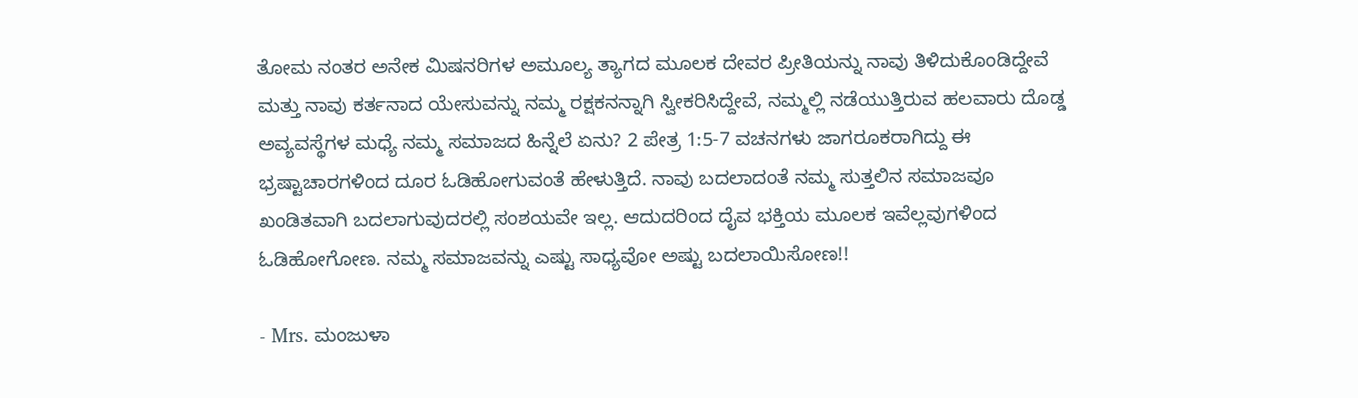ತೋಮ ನಂತರ ಅನೇಕ ಮಿಷನರಿಗಳ ಅಮೂಲ್ಯ ತ್ಯಾಗದ ಮೂಲಕ ದೇವರ ಪ್ರೀತಿಯನ್ನು ನಾವು ತಿಳಿದುಕೊಂಡಿದ್ದೇವೆ ಮತ್ತು ನಾವು ಕರ್ತನಾದ ಯೇಸುವನ್ನು ನಮ್ಮ ರಕ್ಷಕನನ್ನಾಗಿ ಸ್ವೀಕರಿಸಿದ್ದೇವೆ, ನಮ್ಮಲ್ಲಿ ನಡೆಯುತ್ತಿರುವ ಹಲವಾರು ದೊಡ್ಡ ಅವ್ಯವಸ್ಥೆಗಳ ಮಧ್ಯೆ ನಮ್ಮ ಸಮಾಜದ ಹಿನ್ನೆಲೆ ಏನು? 2 ಪೇತ್ರ 1:5-7 ವಚನಗಳು ಜಾಗರೂಕರಾಗಿದ್ದು ಈ ಭ್ರಷ್ಟಾಚಾರಗಳಿಂದ ದೂರ ಓಡಿಹೋಗುವಂತೆ ಹೇಳುತ್ತಿದೆ. ನಾವು ಬದಲಾದಂತೆ ನಮ್ಮ ಸುತ್ತಲಿನ ಸಮಾಜವೂ ಖಂಡಿತವಾಗಿ ಬದಲಾಗುವುದರಲ್ಲಿ ಸಂಶಯವೇ ಇಲ್ಲ. ಆದುದರಿಂದ ದೈವ ಭಕ್ತಿಯ ಮೂಲಕ ಇವೆಲ್ಲವುಗಳಿಂದ ಓಡಿಹೋಗೋಣ. ನಮ್ಮ ಸಮಾಜವನ್ನು ಎಷ್ಟು ಸಾಧ್ಯವೋ ಅಷ್ಟು ಬದಲಾಯಿಸೋಣ!!

- Mrs. ಮಂಜುಳಾ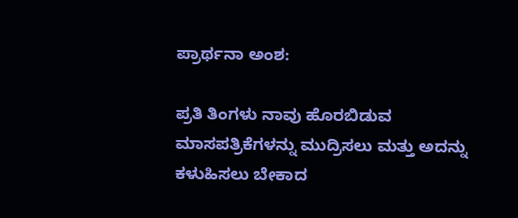ಪ್ರಾರ್ಥನಾ ಅಂಶ:

ಪ್ರತಿ ತಿಂಗಳು ನಾವು ಹೊರಬಿಡುವ ಮಾಸಪತ್ರಿಕೆಗಳನ್ನು ಮುದ್ರಿಸಲು ಮತ್ತು ಅದನ್ನು ಕಳುಹಿಸಲು ಬೇಕಾದ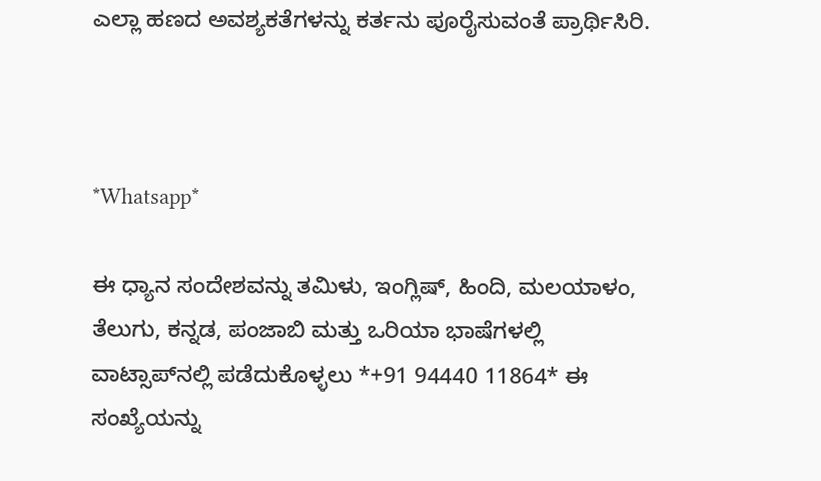ಎಲ್ಲಾ ಹಣದ ಅವಶ್ಯಕತೆಗಳನ್ನು ಕರ್ತನು ಪೂರೈಸುವಂತೆ ಪ್ರಾರ್ಥಿಸಿರಿ.



*Whatsapp*

ಈ ಧ್ಯಾನ ಸಂದೇಶವನ್ನು ತಮಿಳು, ಇಂಗ್ಲಿಷ್, ಹಿಂದಿ, ಮಲಯಾಳಂ, ತೆಲುಗು, ಕನ್ನಡ, ಪಂಜಾಬಿ ಮತ್ತು ಒರಿಯಾ ಭಾಷೆಗಳಲ್ಲಿ ವಾಟ್ಸಾಪ್‌ನಲ್ಲಿ ಪಡೆದುಕೊಳ್ಳಲು *+91 94440 11864* ಈ ಸಂಖ್ಯೆಯನ್ನು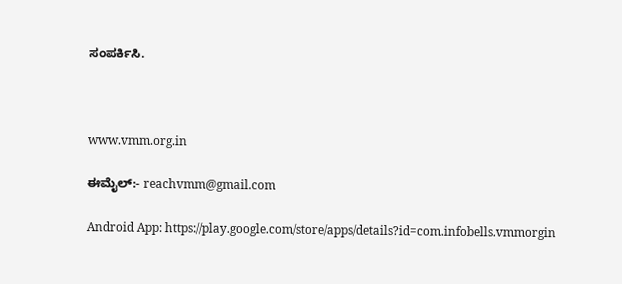ಸಂಪರ್ಕಿಸಿ.



www.vmm.org.in

ಈಮೈಲ್:- reachvmm@gmail.com

Android App: https://play.google.com/store/apps/details?id=com.infobells.vmmorgin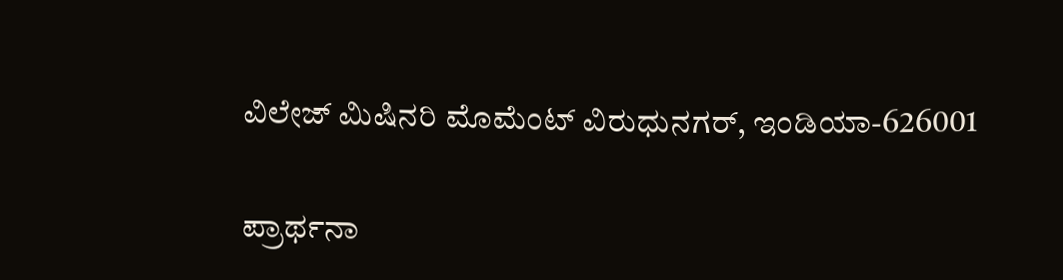ವಿಲೇಜ್ ಮಿಷಿನರಿ ಮೊಮೆಂಟ್ ವಿರುಧುನಗರ್, ಇಂಡಿಯಾ-626001

ಪ್ರಾರ್ಥನಾ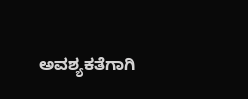ಅವಶ್ಯಕತೆಗಾಗಿ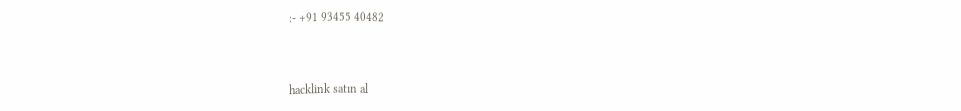:- +91 93455 40482



hacklink satın al